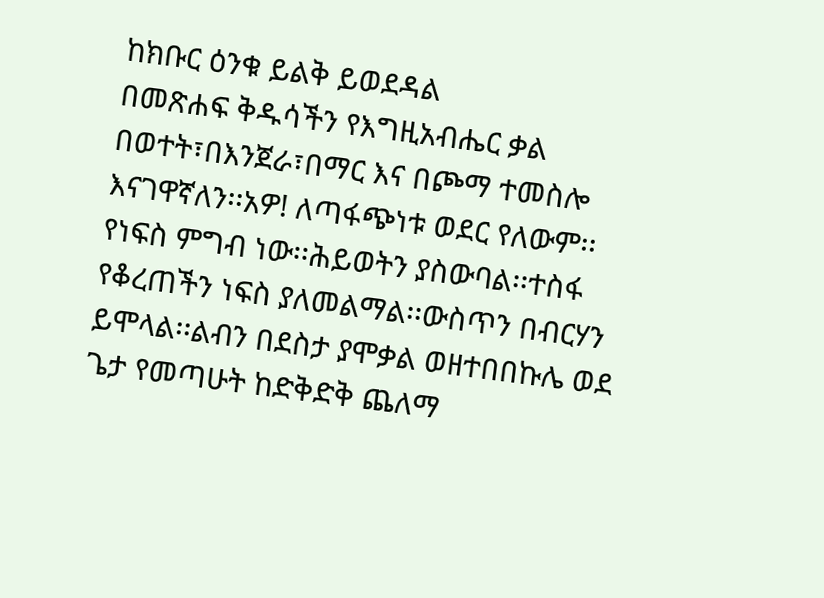ከክቡር ዕንቁ ይልቅ ይወደዳል
በመጽሐፍ ቅዱሳችን የእግዚአብሔር ቃል በወተት፣በእንጀራ፣በማር እና በጮማ ተመስሎ እናገዋኛለን፡፡አዎ! ለጣፋጭነቱ ወደር የለውም፡፡የነፍስ ምግብ ነው፡፡ሕይወትን ያስውባል፡፡ተስፋ የቆረጠችን ነፍስ ያለመልማል፡፡ውስጥን በብርሃን ይሞላል፡፡ልብን በደስታ ያሞቃል ወዘተበበኩሌ ወደ ጌታ የመጣሁት ከድቅድቅ ጨለማ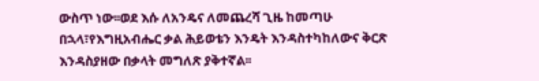ውስጥ ነው፡፡ወደ እሱ ለአንዴና ለመጨረሻ ጊዜ ከመጣሁ በኋላ፣የእግዚአብሔር ቃል ሕይወቴን እንዴት እንዳስተካከለውና ቅርጽ እንዳስያዘው በቃላት መግለጽ ያቅተኛል፡፡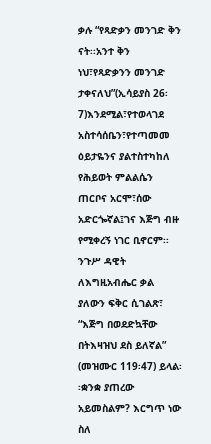ቃሉ “የጻድቃን መንገድ ቅን ናት፡፡አንተ ቅን ነህ፣የጻድቃንን መንገድ ታቀናለህ”(ኢሳይያስ 26፡7)እንደሚል፣የተወላገደ አስተሳሰቤን፣የተጣመመ ዕይታዬንና ያልተስተካከለ የሕይወት ምልልሴን ጠርቦና አርሞ፣ሰው አድርጐኛል፤ገና እጅግ ብዙ የሚቀረኝ ነገር ቢኖርም፡፡
ንጉሥ ዳዊት ለእግዚአብሔር ቃል ያለውን ፍቅር ሲገልጽ፣ “እጅግ በወደድኳቸው በትእዛዝህ ደስ ይለኛል” (መዝሙር 119፡47) ይላል፡፡ቋንቋ ያጠረው አይመስልም? እርግጥ ነው ስለ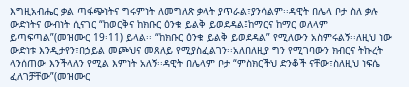እግዚአብሔር ቃል ጣፋጭነትና ግሩምነት ለመግለጽ ቃላት ያጥራል፣ያንሳልም፡፡ዳዊት በሌላ ቦታ ስለ ቃሉ ውድነትና ውብነት ሲናገር “ከወርቅና ከክቡር ዕንቁ ይልቅ ይወደዳል፤ከማርና ከማር ወለላም ይጣፍጣል”(መዝሙር 19፡11) ይላል፡፡ “ከክቡር ዕንቁ ይልቅ ይወደዳል” የሚለውን አስምሩልኝ፡፡ለዚህ ነው ውድነቱ እንዲታየን፣በኃይል መጮህና መጸለይ የሚያስፈልገን፡፡አለበለዚያ ግን የሚገባውን ክብርና ትኩረት ላንሰጠው እንችላለን የሚል እምነት አለኝ፡፡ዳዊት በሌላም ቦታ “ምስክርችህ ድንቆች ናቸው፣ስለዚህ ነፍሴ ፈለገቻቸው”(መዝሙር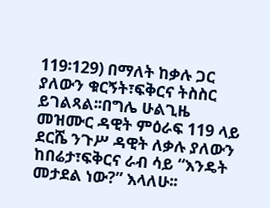119፡129) በማለት ከቃሉ ጋር ያለውን ቁርኝት፣ፍቅርና ትስስር ይገልጻል፡፡በግሌ ሁልጊዜ መዝሙር ዳዊት ምዕራፍ 119 ላይ ደርሼ ንጉሥ ዳዊት ለቃሉ ያለውን ከበሬታ፣ፍቅርና ራብ ሳይ “እንዴት መታደል ነው?” እላለሁ፡፡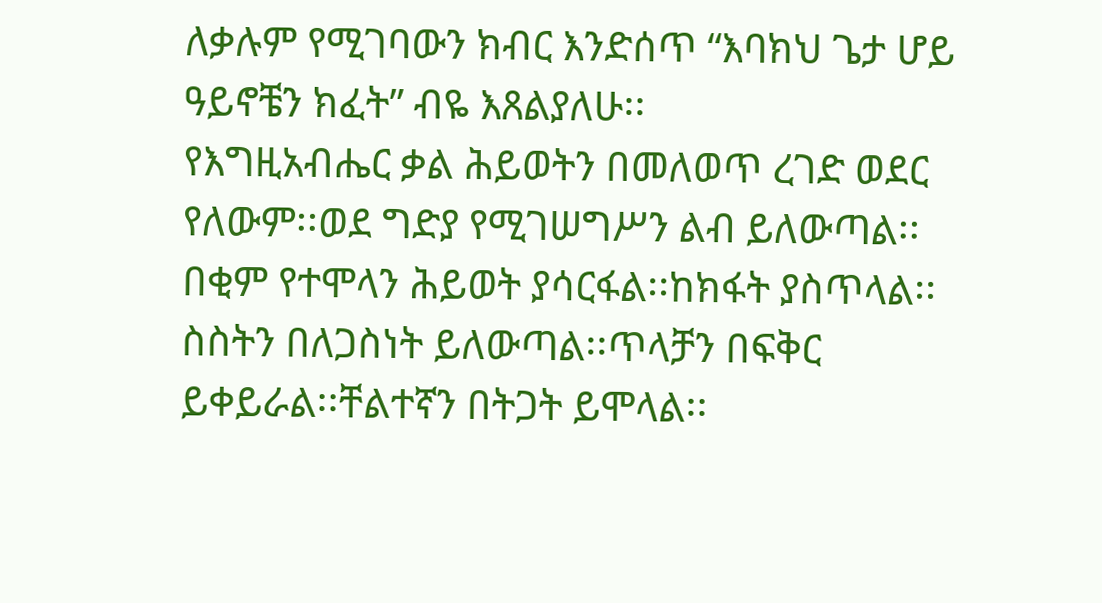ለቃሉም የሚገባውን ክብር እንድሰጥ “እባክህ ጌታ ሆይ ዓይኖቼን ክፈት” ብዬ እጸልያለሁ፡፡
የእግዚአብሔር ቃል ሕይወትን በመለወጥ ረገድ ወደር የለውም፡፡ወደ ግድያ የሚገሠግሥን ልብ ይለውጣል፡፡በቂም የተሞላን ሕይወት ያሳርፋል፡፡ከክፋት ያስጥላል፡፡ስስትን በለጋስነት ይለውጣል፡፡ጥላቻን በፍቅር ይቀይራል፡፡ቸልተኛን በትጋት ይሞላል፡፡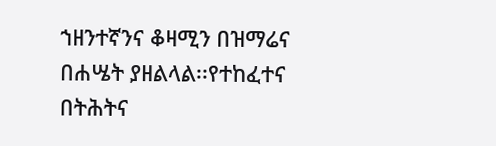ኀዘንተኛንና ቆዛሚን በዝማሬና በሐሤት ያዘልላል፡፡የተከፈተና በትሕትና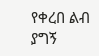የቀረበ ልብ ያግኝ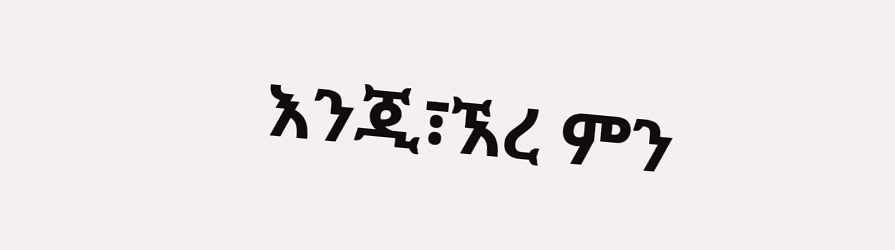እንጂ፣ኧረ ምን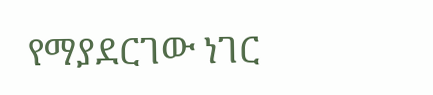የማያደርገው ነገር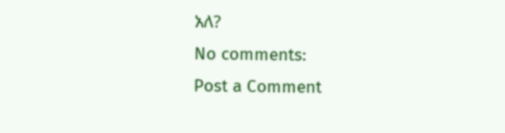አለ?
No comments:
Post a Comment